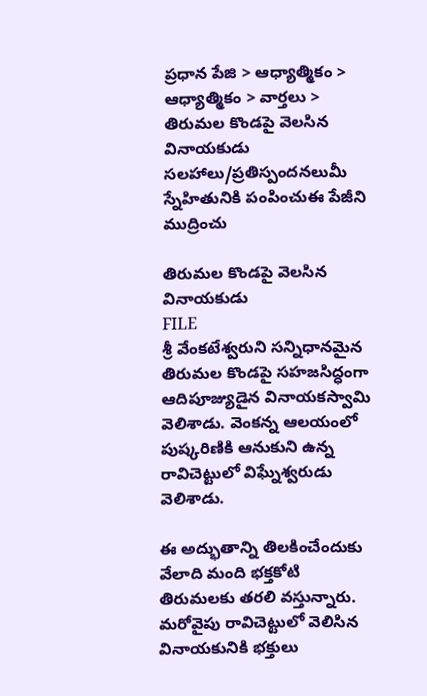ప్రధాన పేజి > ఆధ్యాత్మికం > ఆధ్యాత్మికం > వార్తలు > తిరుమల కొండపై వెలసిన వినాయకుడు
సలహాలు/ప్రతిస్పందనలుమీ స్నేహితునికి పంపించుఈ పేజీని ముద్రించు

తిరుమల కొండపై వెలసిన వినాయకుడు
FILE
శ్రీ వేంకటేశ్వరుని సన్నిధానమైన తిరుమల కొండపై సహజసిద్ధంగా ఆదిపూజ్యుడైన వినాయకస్వామి వెలిశాడు. వెంకన్న ఆలయంలో పుష్కరిణికి ఆనుకుని ఉన్న రావిచెట్టులో విఘ్నేశ్వరుడు వెలిశాడు.

ఈ అద్భుతాన్ని తిలకించేందుకు వేలాది మంది భక్తకోటి తిరుమలకు తరలి వస్తున్నారు. మరోవైపు రావిచెట్టులో వెలిసిన వినాయకునికి భక్తులు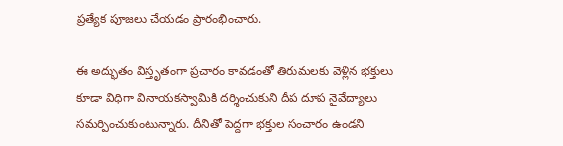ప్రత్యేక పూజలు చేయడం ప్రారంభించారు.

ఈ అద్భుతం విస్తృతంగా ప్రచారం కావడంతో తిరుమలకు వెళ్లిన భక్తులు కూడా విధిగా వినాయకస్వామికి దర్శించుకుని దీప దూప నైవేద్యాలు సమర్పించుకుంటున్నారు. దీనితో పెద్దగా భక్తుల సంచారం ఉండని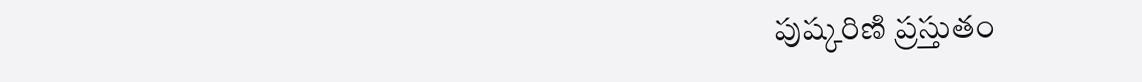పుష్కరిణి ప్రస్తుతం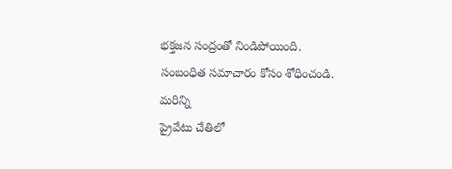భక్తజన సంద్రంతో నిండిపోయింది.
సంబంధిత సమాచారం కోసం శోధించండి.
మరిన్ని
ప్రైవేటు చేతిలో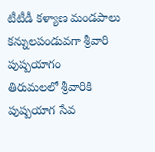టీటీడీ కళ్యాణ మండపాలు
కన్నులపండువగా శ్రీవారి పుష్పయాగం
తిరుమలలో శ్రీవారికి పుష్పయాగ సేవ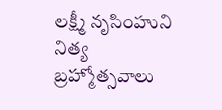లక్ష్మీ నృసింహుని నిత్య బ్రహ్మోత్సవాలు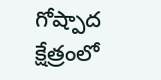గోష్పాద క్షేత్రంలో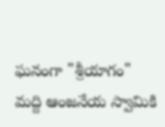ఘనంగా "శ్రీయాగం"
మద్ది ఆంజనేయ స్వామికి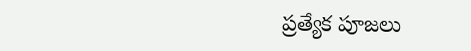ప్రత్యేక పూజలు